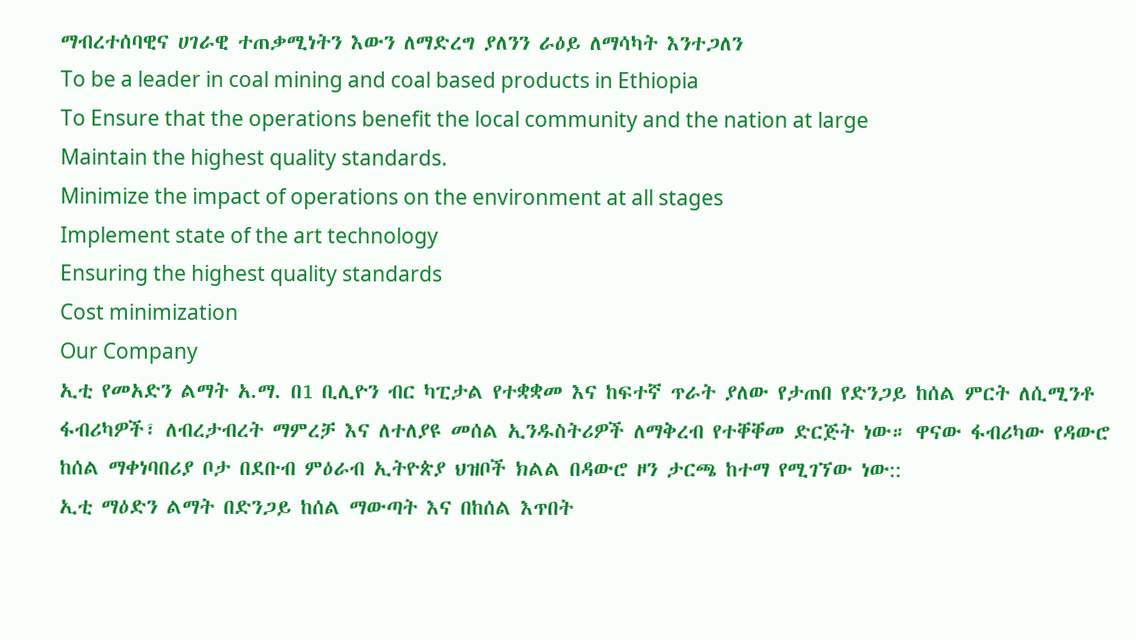ማብረተሰባዊና ሀገራዊ ተጠቃሚነትን እውን ለማድረግ ያለንን ራዕይ ለማሳካት እንተጋለን
To be a leader in coal mining and coal based products in Ethiopia
To Ensure that the operations benefit the local community and the nation at large
Maintain the highest quality standards.
Minimize the impact of operations on the environment at all stages
Implement state of the art technology
Ensuring the highest quality standards
Cost minimization
Our Company
ኢቲ የመአድን ልማት አ.ማ. በ1 ቢሊዮን ብር ካፒታል የተቋቋመ እና ከፍተኛ ጥራት ያለው የታጠበ የድንጋይ ከሰል ምርት ለሲሚንቶ ፋብሪካዎች፣ ለብረታብረት ማምረቻ እና ለተለያዩ መሰል ኢንዱስትሪዎች ለማቅረብ የተቐቐመ ድርጅት ነው። ዋናው ፋብሪካው የዳውሮ ከሰል ማቀነባበሪያ ቦታ በደቡብ ምዕራብ ኢትዮጵያ ህዝቦች ክልል በዳውሮ ዞን ታርጫ ከተማ የሚገኘው ነው::
ኢቲ ማዕድን ልማት በድንጋይ ከሰል ማውጣት እና በከሰል እጥበት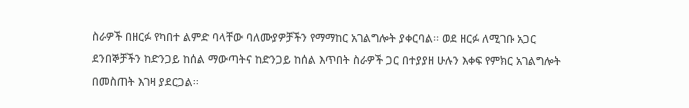ስራዎች በዘርፉ የካበተ ልምድ ባላቸው ባለሙያዎቻችን የማማከር አገልግሎት ያቀርባል፡፡ ወደ ዘርፉ ለሚገቡ አጋር ደንበኞቻችን ከድንጋይ ከሰል ማውጣትና ከድንጋይ ከሰል እጥበት ስራዎች ጋር በተያያዘ ሁሉን እቀፍ የምክር አገልግሎት በመስጠት እገዛ ያደርጋል፡፡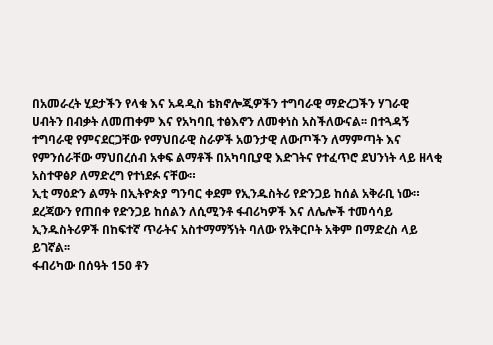በአመራረት ሂደታችን የላቁ እና አዳዲስ ቴክኖሎጂዎችን ተግባራዊ ማድረጋችን ሃገራዊ ሀብትን በብቃት ለመጠቀም እና የአካባቢ ተፅእኖን ለመቀነስ አስችለውናል፡፡ በተጓዳኝ ተግባራዊ የምናደርጋቸው የማህበራዊ ስራዎች አወንታዊ ለውጦችን ለማምጣት እና የምንሰራቸው ማህበረሰብ አቀፍ ልማቶች በአካባቢያዊ እድገትና የተፈጥሮ ደህንነት ላይ ዘላቂ አስተዋፅዖ ለማድረግ የተነደፉ ናቸው።
ኢቲ ማዕድን ልማት በኢትዮጵያ ግንባር ቀደም የኢንዱስትሪ የድንጋይ ከሰል አቅራቢ ነው። ደረጃውን የጠበቀ የድንጋይ ከሰልን ለሲሚንቶ ፋብሪካዎች እና ለሌሎች ተመሳሳይ ኢንዱስትሪዎች በከፍተኛ ጥራትና አስተማማኝነት ባለው የአቅርቦት አቅም በማድረስ ላይ ይገኛል፡፡
ፋብሪካው በሰዓት 150 ቶን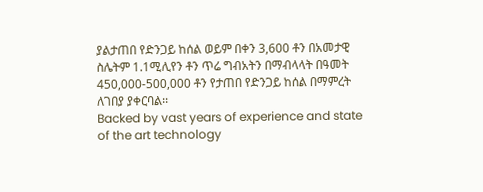ያልታጠበ የድንጋይ ከሰል ወይም በቀን 3,600 ቶን በአመታዊ ስሌትም 1.1ሚሊየን ቶን ጥሬ ግብአትን በማብላላት በዓመት 450,000-500,000 ቶን የታጠበ የድንጋይ ከሰል በማምረት ለገበያ ያቀርባል፡፡
Backed by vast years of experience and state of the art technology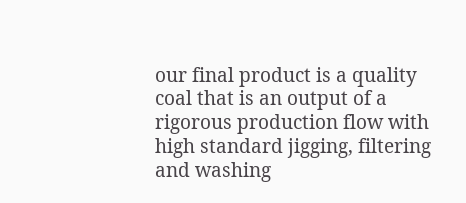our final product is a quality coal that is an output of a rigorous production flow with high standard jigging, filtering and washing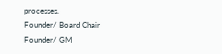processes.
Founder/ Board Chair
Founder/ GM